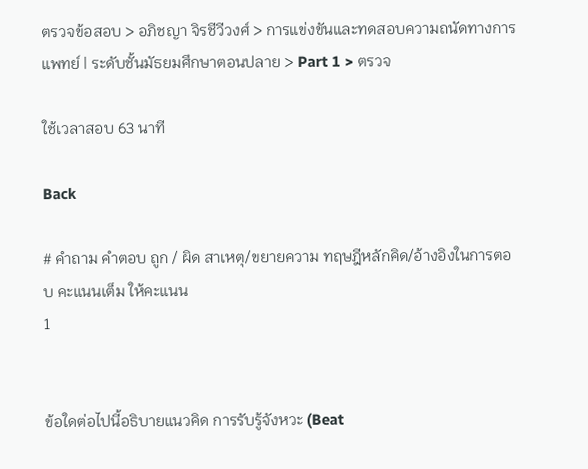ตรวจข้อสอบ > อภิชญา จิรชีวีวงศ์ > การแข่งขันและทดสอบความถนัดทางการแพทย์ | ระดับชั้นมัธยมศึกษาตอนปลาย > Part 1 > ตรวจ

ใช้เวลาสอบ 63 นาที

Back

# คำถาม คำตอบ ถูก / ผิด สาเหตุ/ขยายความ ทฤษฎีหลักคิด/อ้างอิงในการตอบ คะแนนเต็ม ให้คะแนน
1


ข้อใดต่อไปนี้อธิบายแนวคิด การรับรู้จังหวะ (Beat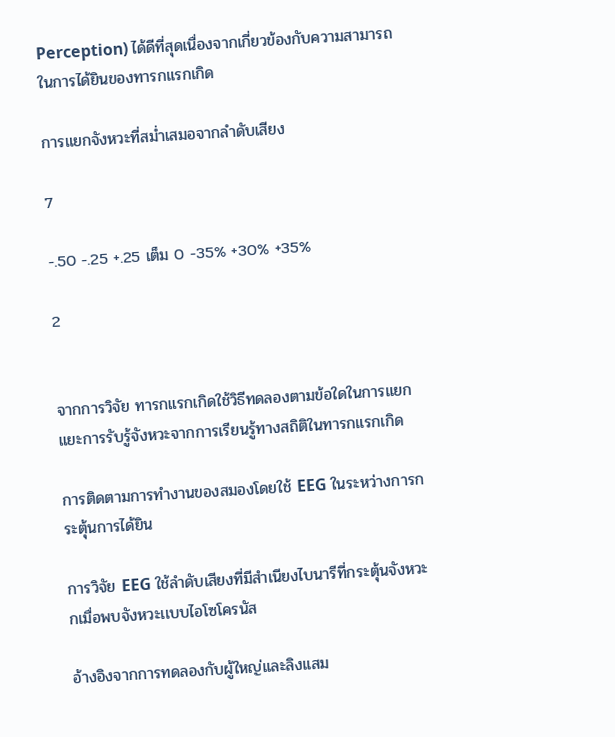Perception) ได้ดีที่สุดเนื่องจากเกี่ยวข้องกับความสามารถในการได้ยินของทารกแรกเกิด

การแยกจังหวะที่สม่ำเสมอจากลำดับเสียง

7

-.50 -.25 +.25 เต็ม 0 -35% +30% +35%

2


จากการวิจัย ทารกแรกเกิดใช้วิธีทดลองตามข้อใดในการแยกแยะการรับรู้จังหวะจากการเรียนรู้ทางสถิติในทารกแรกเกิด

การติดตามการทำงานของสมองโดยใช้ EEG ในระหว่างการกระตุ้นการได้ยิน

การวิจัย EEG ใช้ลำดับเสียงที่มีสำเนียงไบนารีที่กระตุ้นจังหวะกเมื่อพบจังหวะเเบบไอโซโครนัส

อ้างอิงจากการทดลองกับผู้ใหญ่เเละลิงเเสม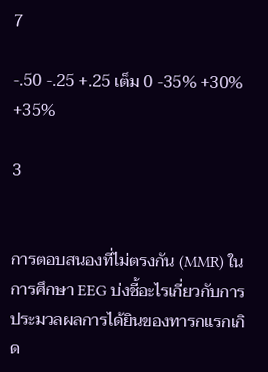7

-.50 -.25 +.25 เต็ม 0 -35% +30% +35%

3


การตอบสนองที่ไม่ตรงกัน (MMR) ในการศึกษา EEG บ่งชี้อะไรเกี่ยวกับการประมวลผลการได้ยินของทารกแรกเกิด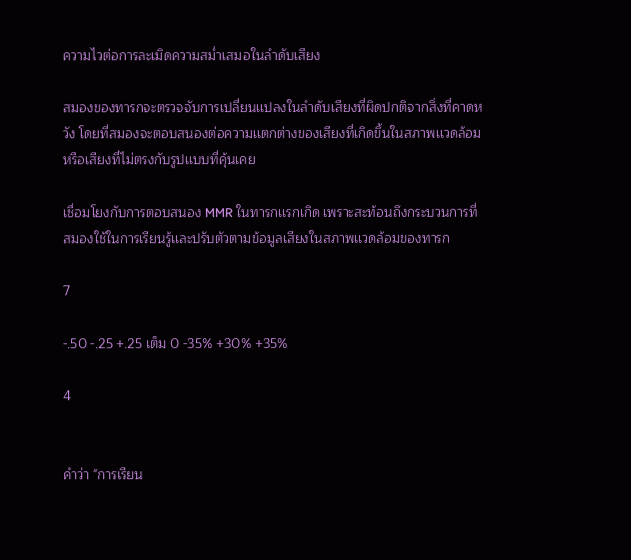ความไวต่อการละเมิดความสม่ำเสมอในลำดับเสียง

สมองของทารกจะตรวจจับการเปลี่ยนเเปลงในลำดับเสียงที่ผิดปกติจากสิ่งที่คาดหวัง โดยที่สมองจะตอบสนองต่อความเเตกต่างของเสียงที่เกิดขึ้นในสภาพเเวดล้อม หรือเสียงที่ไม่ตรงกับรูปเเบบที่คุ้นเคย

เชื่อมโยงกับการตอบสนอง MMR ในทารกเเรกเกิด เพราะสะท้อนถึงกระบวนการที่สมองใช้ในการเรียนรู้เเละปรับตัวตามข้อมูลเสียงในสภาพเเวดล้อมของทารก

7

-.50 -.25 +.25 เต็ม 0 -35% +30% +35%

4


คำว่า "การเรียน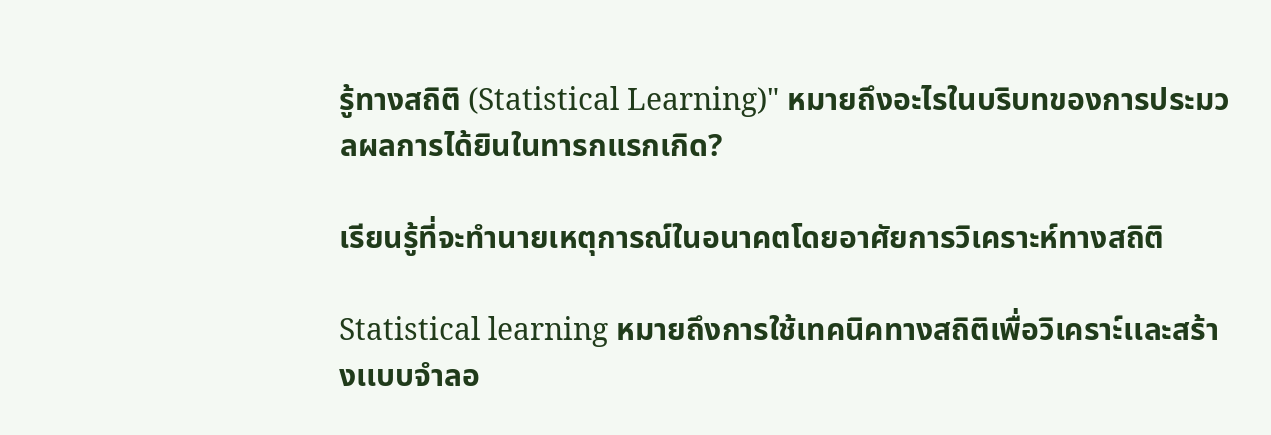รู้ทางสถิติ (Statistical Learning)" หมายถึงอะไรในบริบทของการประมวลผลการได้ยินในทารกแรกเกิด?

เรียนรู้ที่จะทำนายเหตุการณ์ในอนาคตโดยอาศัยการวิเคราะห์ทางสถิติ

Statistical learning หมายถึงการใช้เทคนิคทางสถิติเพื่อวิเคราะ์เเละสร้างเเบบจำลอ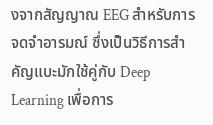งจากสัญญาณ EEG สำหรับการจดจำอารมณ์ ซึ่งเป็นวิธีการสำคัญแบะมักใช้คู่กับ Deep Learning เพื่อการ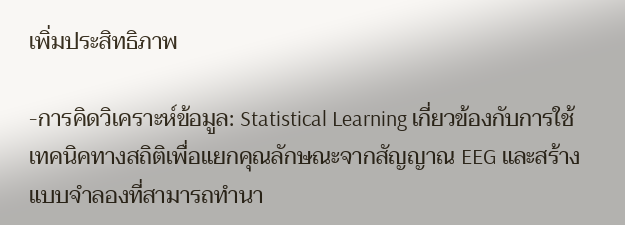เพิ่มประสิทธิภาพ

-การคิดวิเคราะห์ข้อมูล: Statistical Learning เกี่ยวข้องกับการใช้เทคนิคทางสถิติเพื่อแยกคุณลักษณะจากสัญญาณ EEG และสร้างแบบจำลองที่สามารถทำนา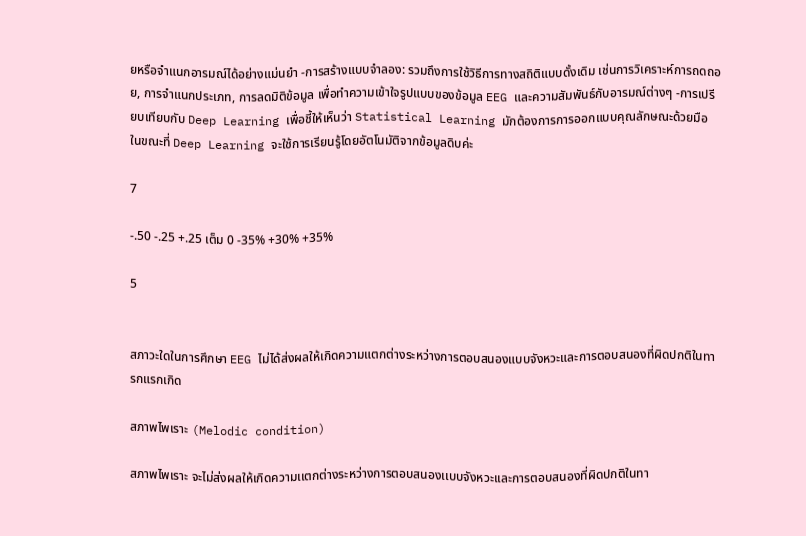ยหรือจำแนกอารมณ์ได้อย่างแม่นยำ -การสร้างแบบจำลอง: รวมถึงการใช้วิธีการทางสถิติแบบดั้งเดิม เช่นการวิเคราะห์การถดถอย, การจำแนกประเภท, การลดมิติข้อมูล เพื่อทำความเข้าใจรูปแบบของข้อมูล EEG และความสัมพันธ์กับอารมณ์ต่างๆ -การเปรียบเทียบกับ Deep Learning เพื่อชี้ให้เห็นว่า Statistical Learning มักต้องการการออกแบบคุณลักษณะด้วยมือ ในขณะที่ Deep Learning จะใช้การเรียนรู้โดยอัตโนมัติจากข้อมูลดิบค่ะ

7

-.50 -.25 +.25 เต็ม 0 -35% +30% +35%

5


สภาวะใดในการศึกษา EEG ไม่ได้ส่งผลให้เกิดความแตกต่างระหว่างการตอบสนองแบบจังหวะและการตอบสนองที่ผิดปกติในทารกแรกเกิด

สภาพไพเราะ (Melodic condition)

สภาพไพเราะ จะไม่ส่งผลให้เกิดความเเตกต่างระหว่างการตอบสนองเเบบจังหวะเเละการตอบสนองที่ผิดปกติในทา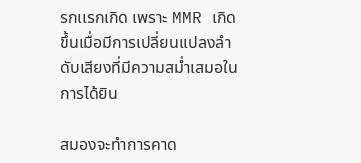รกเเรกเกิด เพราะ MMR เกิดขึ้นเมื่อมีการเปลี่ยนเเปลงลำดับเสียงที่มีความสม่ำเสมอในการได้ยิน

สมองจะทำการคาด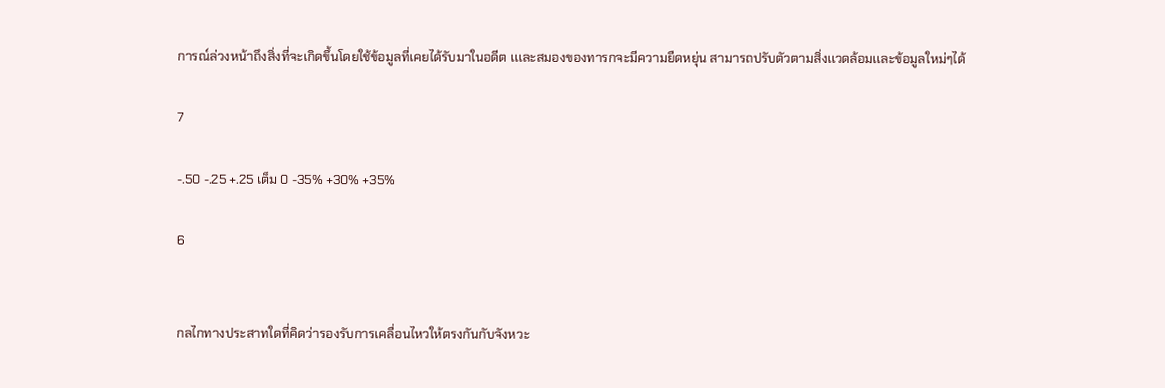การณ์ล่วงหน้าถึงสิ่งที่จะเกิดขึ้นโดยใช้ข้อมูลที่เคยได้รับมาในอดีต เเเละสมองของทารกจะมีความยืดหยุ่น สามารถปรับตัวตามสิ่งเเวดล้อมเเละข้อมูลใหม่ๆได้

7

-.50 -.25 +.25 เต็ม 0 -35% +30% +35%

6


กลไกทางประสาทใดที่คิดว่ารองรับการเคลื่อนไหวให้ตรงกันกับจังหวะ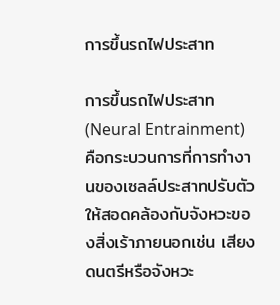การขึ้นรถไฟประสาท

การขึ้นรถไฟประสาท (Neural Entrainment) คือกระบวนการที่การทำงานของเซลล์ประสาทปรับตัวให้สอดคล้องกับจังหวะของสิ่งเร้าภายนอกเช่น เสียงดนตรีหรือจังหวะ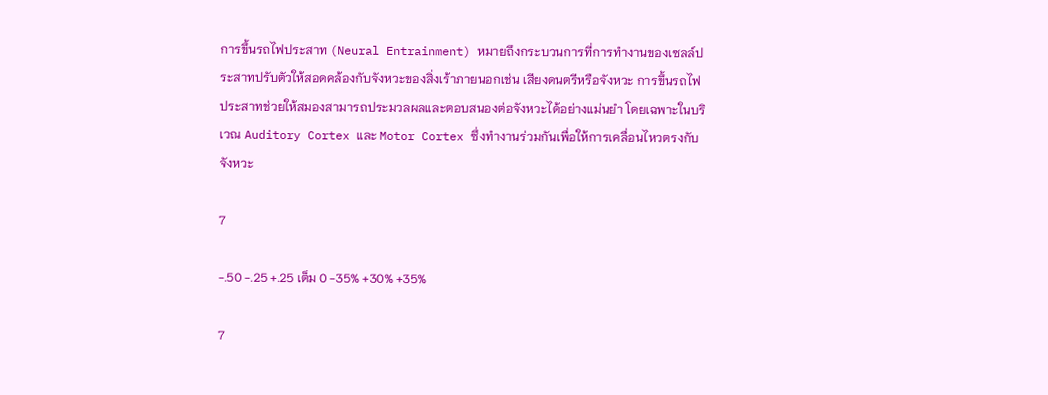การขึ้นรถไฟประสาท (Neural Entrainment) หมายถึงกระบวนการที่การทำงานของเซลล์ประสาทปรับตัวให้สอดคล้องกับจังหวะของสิ่งเร้าภายนอกเช่น เสียงดนตรีหรือจังหวะ การขึ้นรถไฟประสาทช่วยให้สมองสามารถประมวลผลและตอบสนองต่อจังหวะได้อย่างแม่นยำ โดยเฉพาะในบริเวณ Auditory Cortex และ Motor Cortex ซึ่งทำงานร่วมกันเพื่อให้การเคลื่อนไหวตรงกับจังหวะ

7

-.50 -.25 +.25 เต็ม 0 -35% +30% +35%

7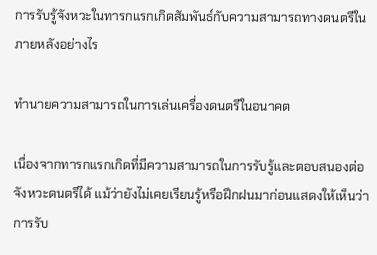การรับรู้จังหวะในทารกแรกเกิดสัมพันธ์กับความสามารถทางดนตรีในภายหลังอย่างไร

ทำนายความสามารถในการเล่นเครื่องดนตรีในอนาคต

เนื่องจากทารกแรกเกิดที่มีความสามารถในการรับรู้และตอบสนองต่อจังหวะดนตรีได้ แม้ว่ายังไม่เคยเรียนรู้หรือฝึกฝนมาก่อนแสดงให้เห็นว่าการรับ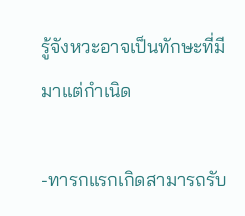รู้จังหวะอาจเป็นทักษะที่มีมาแต่กำเนิด

-ทารกแรกเกิดสามารถรับ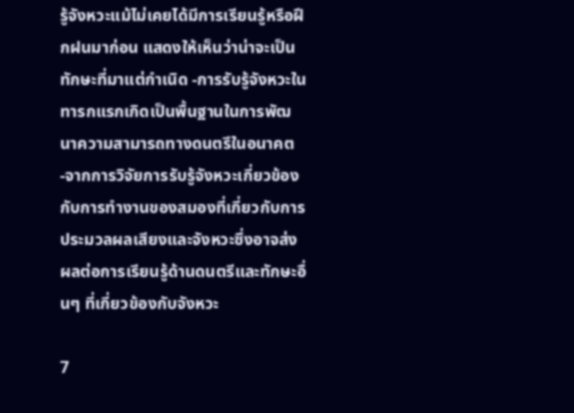รู้จังหวะแม้ไม่เคยได้มีการเรียนรู้หรือฝึกฝนมาก่อน แสดงให้เห็นว่าน่าจะเป็นทักษะที่มาแต่กำเนิด -การรับรู้จังหวะในทารกแรกเกิดเป็นพื้นฐานในการพัฒนาความสามารถทางดนตรีในอนาคต -จากการวิจัยการรับรู้จังหวะเกี่ยวข้องกับการทำงานของสมองที่เกี่ยวกับการประมวลผลเสียงและจังหวะซึ่งอาจส่งผลต่อการเรียนรู้ด้านดนตรีและทักษะอื่นๆ ที่เกี่ยวข้องกับจังหวะ

7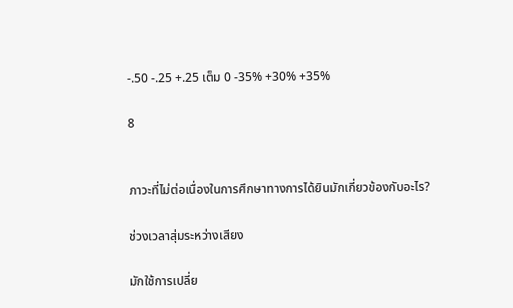-.50 -.25 +.25 เต็ม 0 -35% +30% +35%

8


ภาวะที่ไม่ต่อเนื่องในการศึกษาทางการได้ยินมักเกี่ยวข้องกับอะไร?

ช่วงเวลาสุ่มระหว่างเสียง

มักใช้การเปลี่ย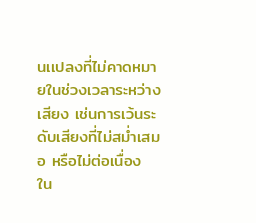นเเปลงที่ไม่คาดหมายในช่วงเวลาระหว่างเสียง เช่นการเว้นระดับเสียงที่ไม่สม่ำเสมอ หรือไม่ต่อเนื่อง ใน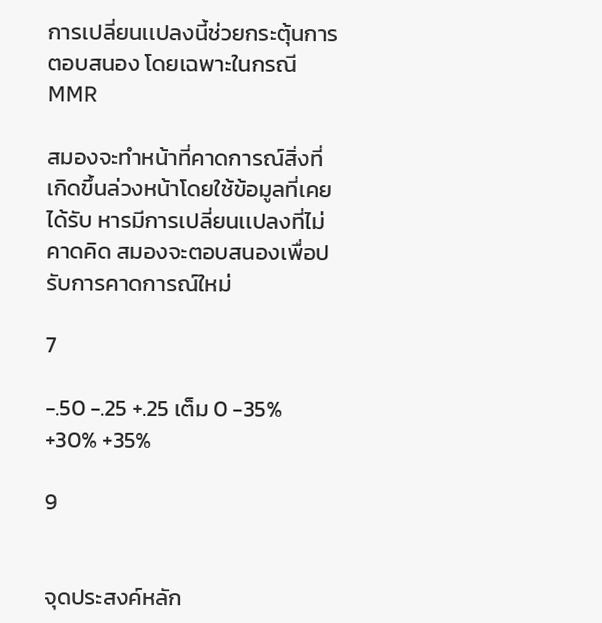การเปลี่ยนเเปลงนี้ช่วยกระตุ้นการตอบสนอง โดยเฉพาะในกรณี MMR

สมองจะทำหน้าที่คาดการณ์สิ่งที่เกิดขึ้นล่วงหน้าโดยใช้ข้อมูลที่เคยได้รับ หารมีการเปลี่ยนเเปลงที่ไม่คาดคิด สมองจะตอบสนองเพื่อปรับการคาดการณ์ใหม่

7

-.50 -.25 +.25 เต็ม 0 -35% +30% +35%

9


จุดประสงค์หลัก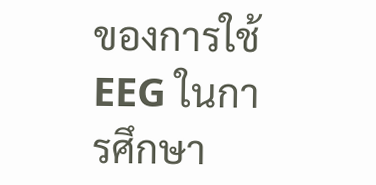ของการใช้ EEG ในการศึกษา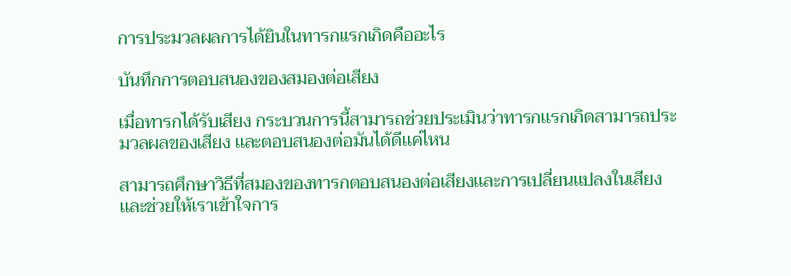การประมวลผลการได้ยินในทารกแรกเกิดคืออะไร

บันทึกการตอบสนองของสมองต่อเสียง

เมื่อทารกได้รับเสียง กระบวนการนี้สามารถช่วยประเมินว่าทารกเเรกเกิดสามารถประมวลผลของเสียง เเละตอบสนองต่อมันได้ดีเเค่ไหน

สามารถศึกษาวิธีที่สมองของทารกตอบสนองต่อเสียงเเละการเปลี่ยนเเปลงในเสียง เเละช่วยให้เราเข้าใจการ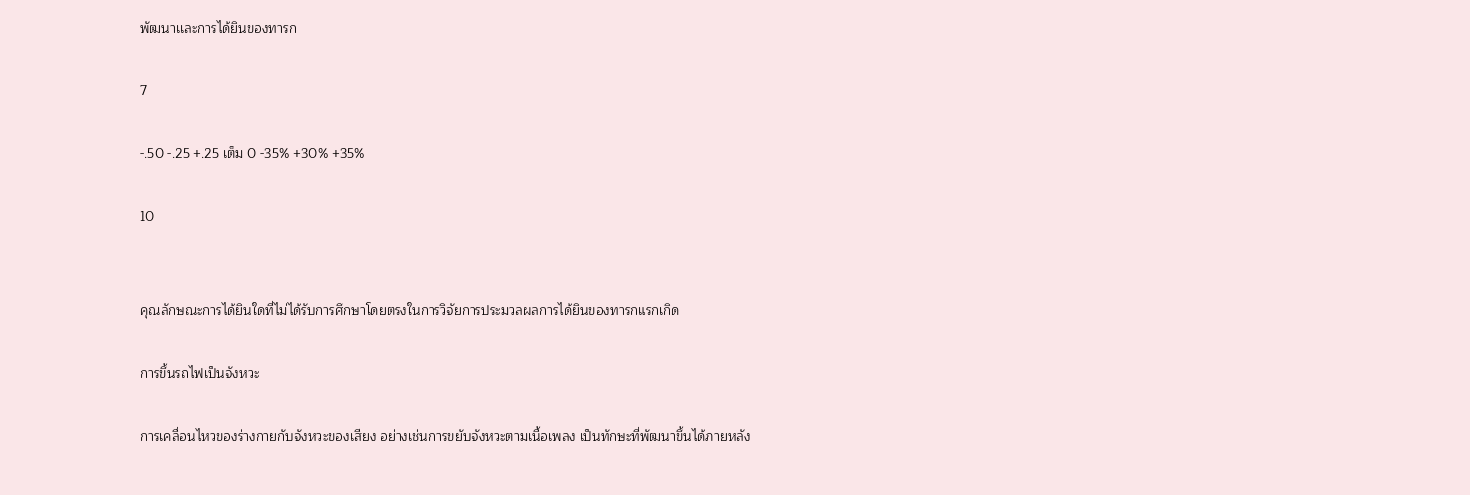พัฒนาเเละการได้ยินของทารก

7

-.50 -.25 +.25 เต็ม 0 -35% +30% +35%

10


คุณลักษณะการได้ยินใดที่ไม่ได้รับการศึกษาโดยตรงในการวิจัยการประมวลผลการได้ยินของทารกแรกเกิด

การขึ้นรถไฟเป็นจังหวะ

การเคลื่อนไหวของร่างกายกับจังหวะของเสียง อย่างเช่นการขยับจังหวะตามเนื้อเพลง เป็นทักษะที่พัฒนาขึ้นได้ภายหลัง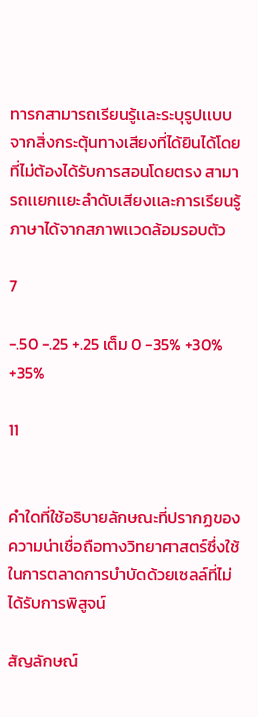ทารกสามารถเรียนรู้เเละระบุรูปเเบบจากสิ่งกระตุ้นทางเสียงที่ได้ยินได้โดยที่ไม่ต้องได้รับการสอนโดยตรง สามารถเเยกเเยะลำดับเสียงเเละการเรียนรู้ภาษาได้จากสภาพเเวดล้อมรอบตัว

7

-.50 -.25 +.25 เต็ม 0 -35% +30% +35%

11


คำใดที่ใช้อธิบายลักษณะที่ปรากฏของความน่าเชื่อถือทางวิทยาศาสตร์ซึ่งใช้ในการตลาดการบำบัดด้วยเซลล์ที่ไม่ได้รับการพิสูจน์

สัญลักษณ์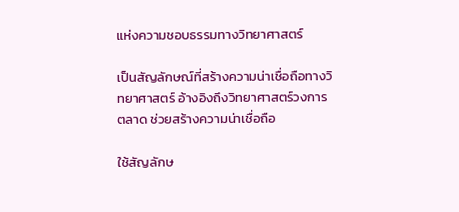แห่งความชอบธรรมทางวิทยาศาสตร์

เป็นสัญลักษณ์ที่สร้างความน่าเชื่อถือทางวิทยาศาสตร์ อ้างอิงถึงวิทยาศาสตร์วงการตลาด ช่วยสร้างความน่าเชื่อถือ

ใช้สัญลักษ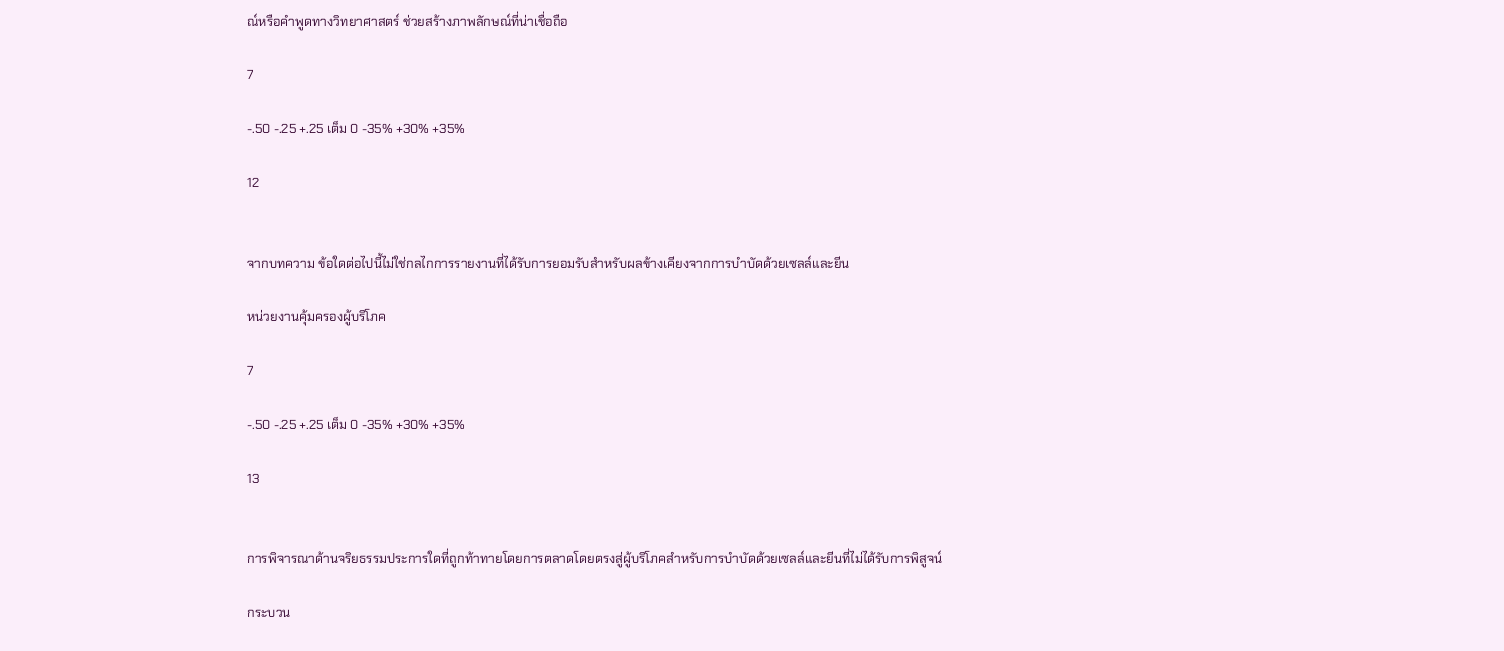ณ์หรือคำพูดทางวิทยาศาสตร์ ช่วยสร้างภาพลักษณ์ที่น่าเชื่อถือ

7

-.50 -.25 +.25 เต็ม 0 -35% +30% +35%

12


จากบทความ ข้อใดต่อไปนี้ไม่ใช่กลไกการรายงานที่ได้รับการยอมรับสำหรับผลข้างเคียงจากการบำบัดด้วยเซลล์และยีน

หน่วยงานคุ้มครองผู้บริโภค

7

-.50 -.25 +.25 เต็ม 0 -35% +30% +35%

13


การพิจารณาด้านจริยธรรมประการใดที่ถูกท้าทายโดยการตลาดโดยตรงสู่ผู้บริโภคสำหรับการบำบัดด้วยเซลล์และยีนที่ไม่ได้รับการพิสูจน์

กระบวน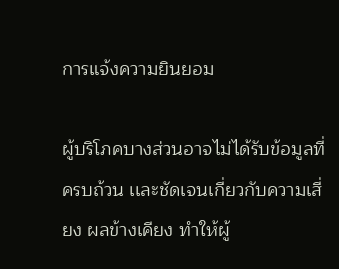การแจ้งความยินยอม

ผู้บริโภคบางส่วนอาจไม่ได้รับข้อมูลที่ครบถ้วน เเละชัดเจนเกี่ยวกับความเสี่ยง ผลข้างเคียง ทำให้ผู้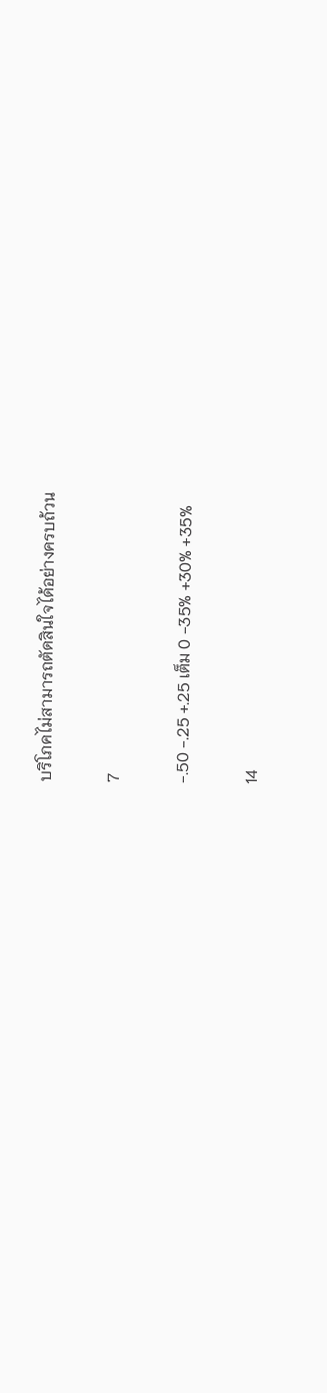บริโภคไม่สามารถตัดสินใจได้อย่างครบถ้วน

7

-.50 -.25 +.25 เต็ม 0 -35% +30% +35%

14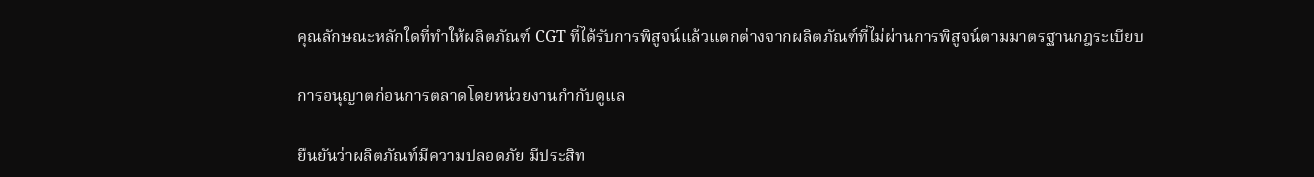คุณลักษณะหลักใดที่ทำให้ผลิตภัณฑ์ CGT ที่ได้รับการพิสูจน์แล้วแตกต่างจากผลิตภัณฑ์ที่ไม่ผ่านการพิสูจน์ตามมาตรฐานกฎระเบียบ

การอนุญาตก่อนการตลาดโดยหน่วยงานกำกับดูแล

ยืนยันว่าผลิตภัณท์มีความปลอดภัย มีประสิท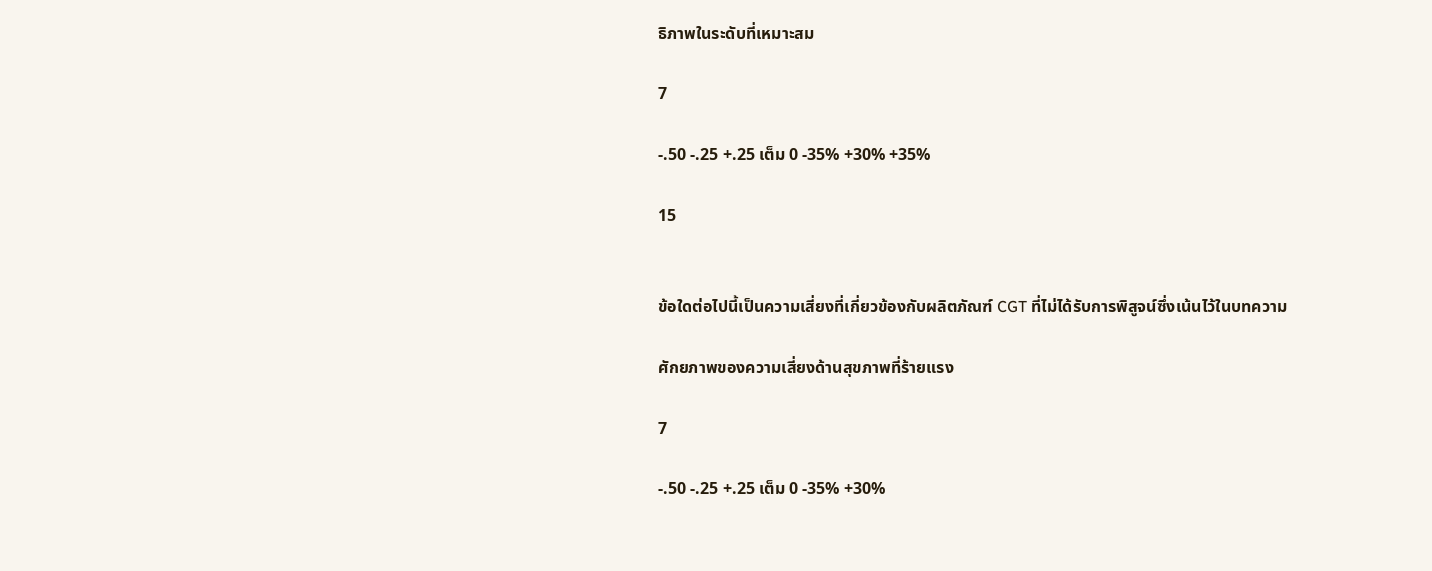ธิภาพในระดับที่เหมาะสม

7

-.50 -.25 +.25 เต็ม 0 -35% +30% +35%

15


ข้อใดต่อไปนี้เป็นความเสี่ยงที่เกี่ยวข้องกับผลิตภัณฑ์ CGT ที่ไม่ได้รับการพิสูจน์ซึ่งเน้นไว้ในบทความ

ศักยภาพของความเสี่ยงด้านสุขภาพที่ร้ายแรง

7

-.50 -.25 +.25 เต็ม 0 -35% +30%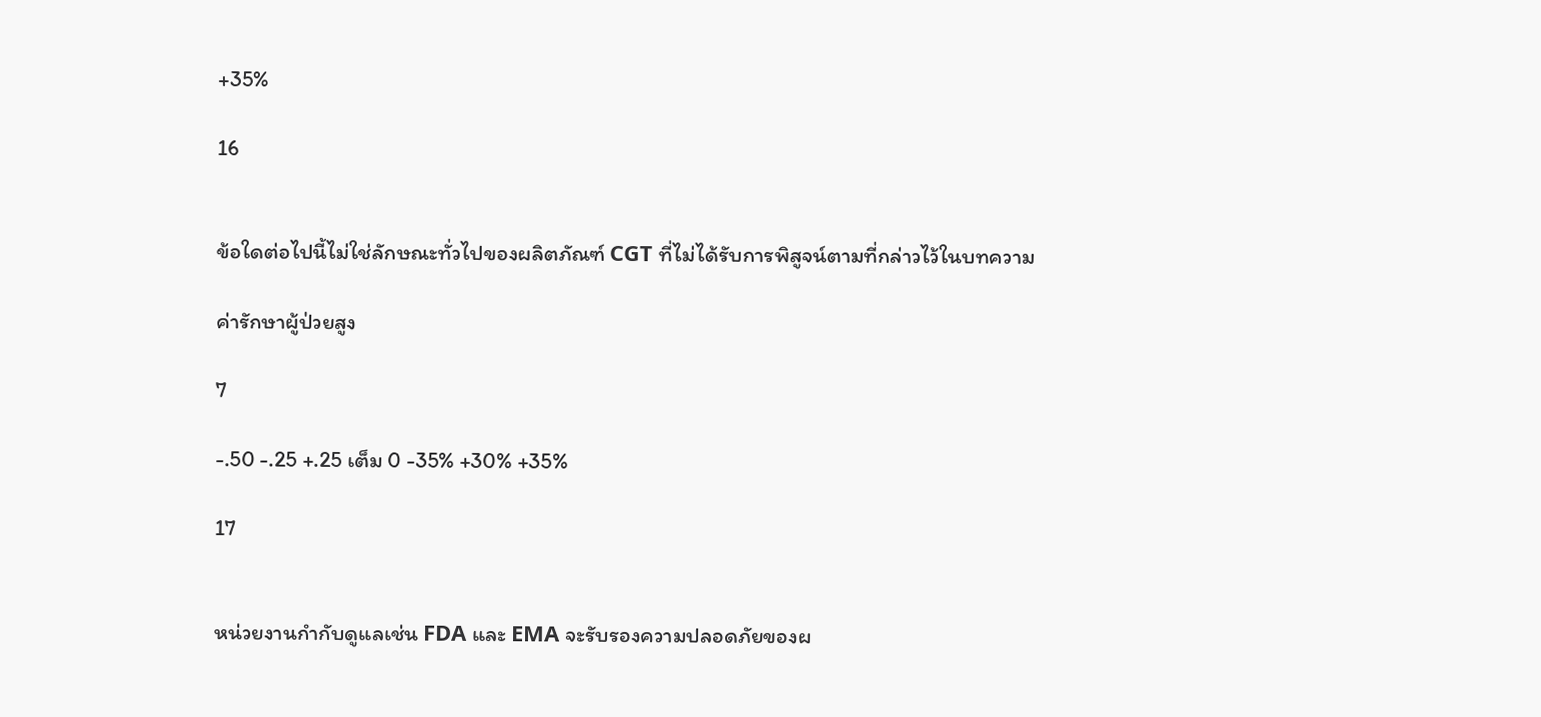+35%

16


ข้อใดต่อไปนี้ไม่ใช่ลักษณะทั่วไปของผลิตภัณฑ์ CGT ที่ไม่ได้รับการพิสูจน์ตามที่กล่าวไว้ในบทความ

ค่ารักษาผู้ป่วยสูง

7

-.50 -.25 +.25 เต็ม 0 -35% +30% +35%

17


หน่วยงานกำกับดูแลเช่น FDA และ EMA จะรับรองความปลอดภัยของผ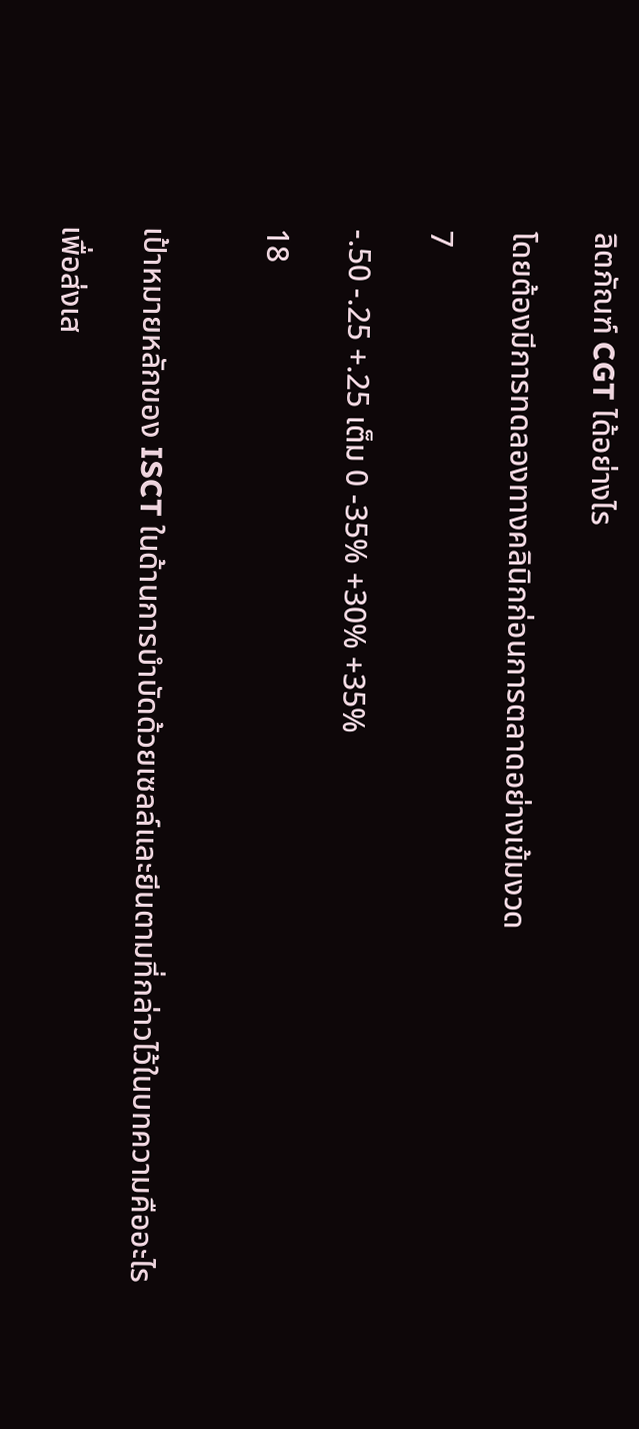ลิตภัณฑ์ CGT ได้อย่างไร

โดยต้องมีการทดลองทางคลินิกก่อนการตลาดอย่างเข้มงวด

7

-.50 -.25 +.25 เต็ม 0 -35% +30% +35%

18


เป้าหมายหลักของ ISCT ในด้านการบำบัดด้วยเซลล์และยีนตามที่กล่าวไว้ในบทความคืออะไร

เพื่อส่งเส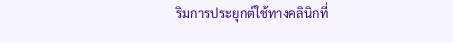ริมการประยุกต์ใช้ทางคลินิกที่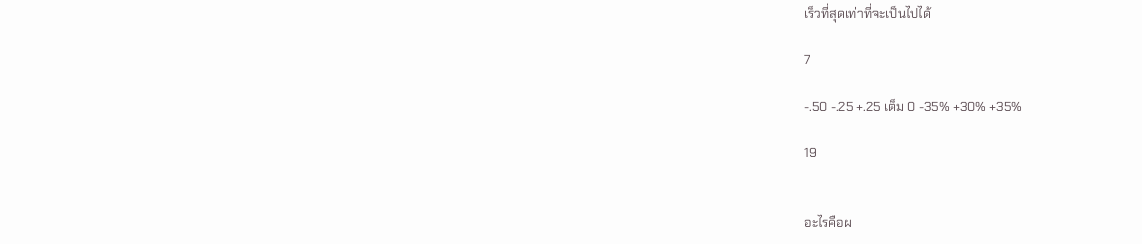เร็วที่สุดเท่าที่จะเป็นไปได้

7

-.50 -.25 +.25 เต็ม 0 -35% +30% +35%

19


อะไรคือผ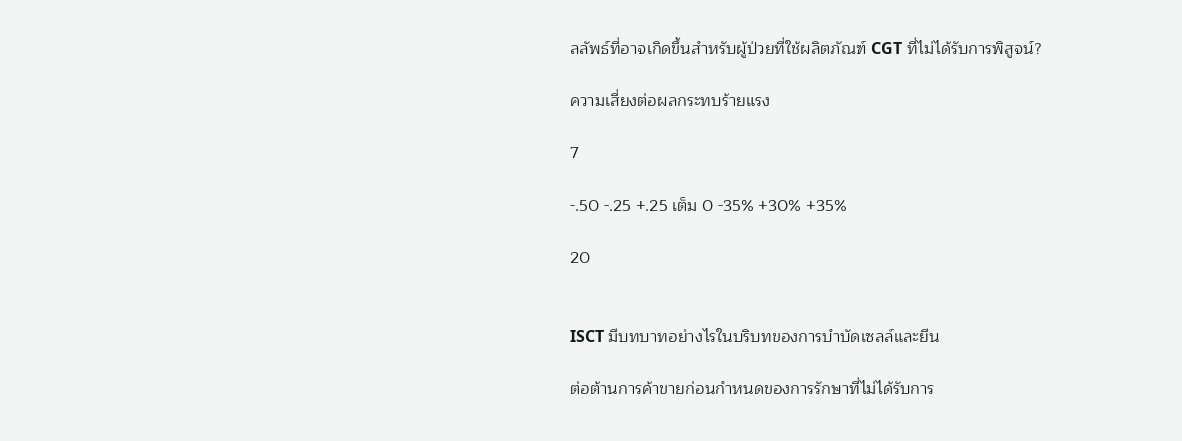ลลัพธ์ที่อาจเกิดขึ้นสำหรับผู้ป่วยที่ใช้ผลิตภัณฑ์ CGT ที่ไม่ได้รับการพิสูจน์?

ความเสี่ยงต่อผลกระทบร้ายแรง

7

-.50 -.25 +.25 เต็ม 0 -35% +30% +35%

20


ISCT มีบทบาทอย่างไรในบริบทของการบำบัดเซลล์และยีน

ต่อต้านการค้าขายก่อนกำหนดของการรักษาที่ไม่ได้รับการ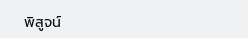พิสูจน์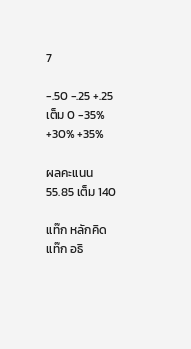7

-.50 -.25 +.25 เต็ม 0 -35% +30% +35%

ผลคะแนน 55.85 เต็ม 140

แท๊ก หลักคิด
แท๊ก อธิ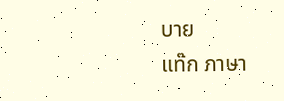บาย
แท๊ก ภาษา